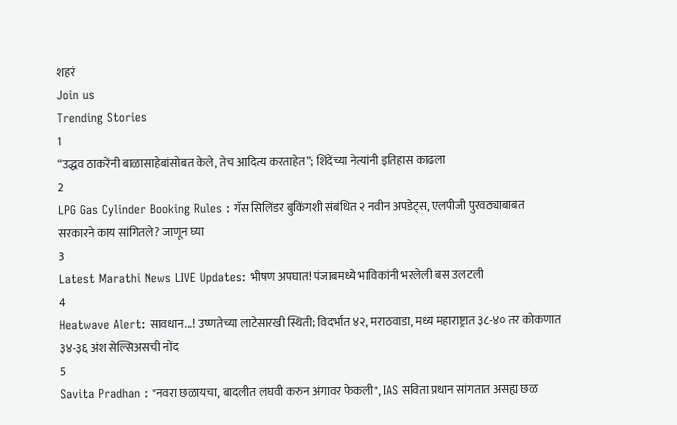शहरं
Join us
Trending Stories
1
“उद्धव ठाकरेंनी बाळासाहेबांसोबत केले, तेच आदित्य करताहेत”; शिंदेंच्या नेत्यांनी इतिहास काढला
2
LPG Gas Cylinder Booking Rules : गॅस सिलिंडर बुकिंगशी संबंधित २ नवीन अपडेट्स, एलपीजी पुरवठ्याबाबत सरकारने काय सांगितले? जाणून घ्या
3
Latest Marathi News LIVE Updates: भीषण अपघात! पंजाबमध्ये भाविकांनी भरलेली बस उलटली
4
Heatwave Alert: सावधान...! उष्णतेच्या लाटेसारखी स्थिती; विदर्भात ४२, मराठवाडा, मध्य महाराष्ट्रात ३८-४० तर कोकणात ३४-३६ अंश सेल्सिअसची नोंद
5
Savita Pradhan : "नवरा छळायचा, बादलीत लघवी करुन अंगावर फेकली", IAS सविता प्रधान सांगतात असह्य छळ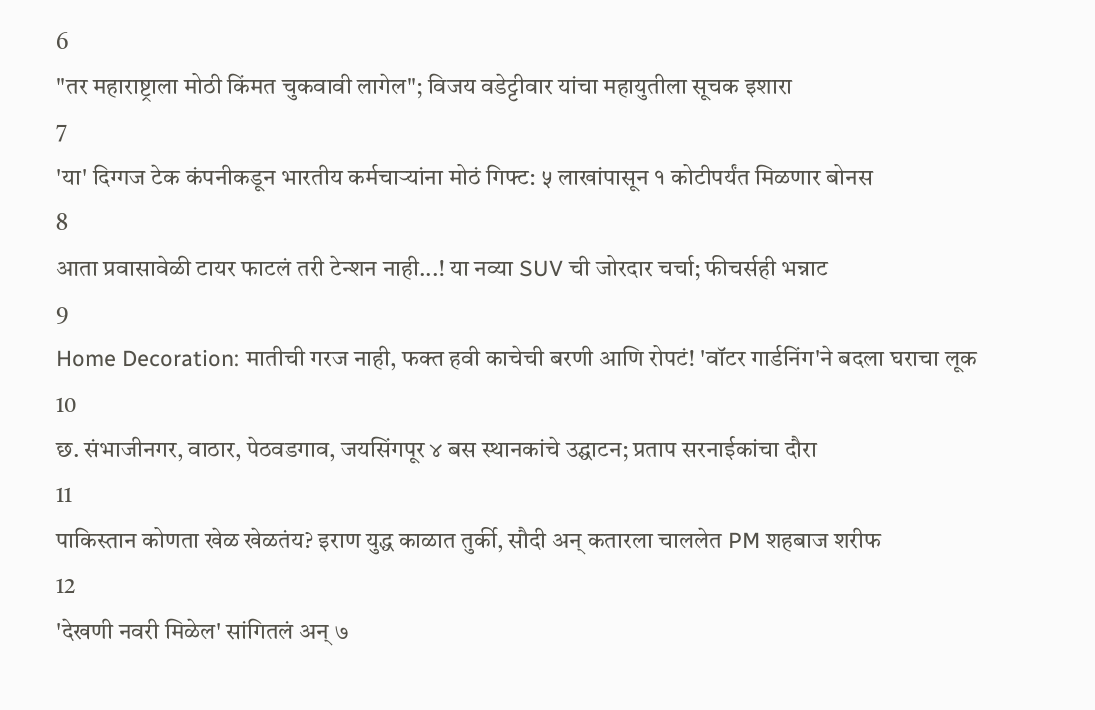6
"तर महाराष्ट्राला मोठी किंमत चुकवावी लागेल"; विजय वडेट्टीवार यांचा महायुतीला सूचक इशारा
7
'या' दिग्गज टेक कंपनीकडून भारतीय कर्मचाऱ्यांना मोठं गिफ्ट: ५ लाखांपासून १ कोटीपर्यंत मिळणार बोनस
8
आता प्रवासावेळी टायर फाटलं तरी टेन्शन नाही...! या नव्या SUV ची जोरदार चर्चा; फीचर्सही भन्नाट
9
Home Decoration: मातीची गरज नाही, फक्त हवी काचेची बरणी आणि रोपटं! 'वॉटर गार्डनिंग'ने बदला घराचा लूक
10
छ. संभाजीनगर, वाठार, पेठवडगाव, जयसिंगपूर ४ बस स्थानकांचे उद्घाटन; प्रताप सरनाईकांचा दौरा
11
पाकिस्तान कोणता खेळ खेळतंय? इराण युद्ध काळात तुर्की, सौदी अन् कतारला चाललेत PM शहबाज शरीफ
12
'देखणी नवरी मिळेल' सांगितलं अन् ७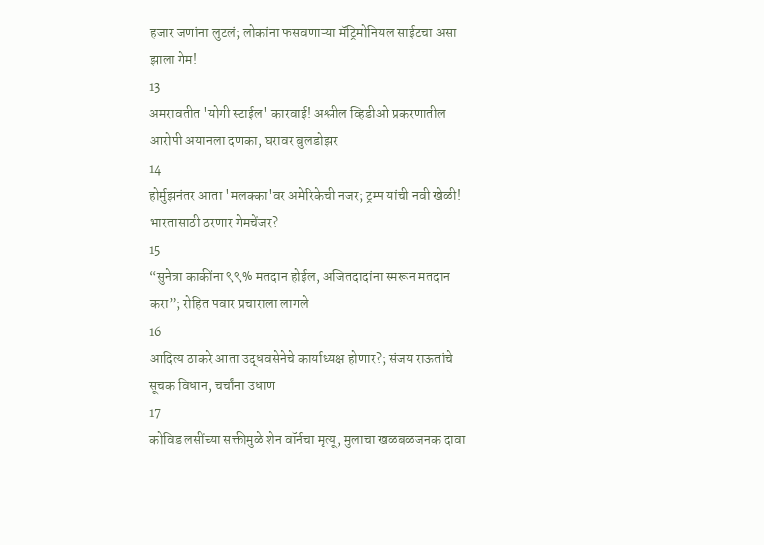हजार जणांना लुटलं; लोकांना फसवणाऱ्या मॅट्रिमोनियल साईटचा असा झाला गेम!
13
अमरावतीत 'योगी स्टाईल' कारवाई! अश्लील व्हिडीओ प्रकरणातील आरोपी अयानला दणका, घरावर बुलडोझर
14
होर्मुझनंतर आता 'मलक्का'वर अमेरिकेची नजर; ट्रम्प यांची नवी खेळी! भारतासाठी ठरणार गेमचेंजर?
15
“सुनेत्रा काकींना ९९% मतदान होईल, अजितदादांना स्मरून मतदान करा”; रोहित पवार प्रचाराला लागले
16
आदित्य ठाकरे आता उद्धवसेनेचे कार्याध्यक्ष होणार?; संजय राऊतांचे सूचक विधान, चर्चांना उधाण
17
कोविड लसींच्या सक्तीमुळे शेन वॉर्नचा मृत्यू, मुलाचा खळबळजनक दावा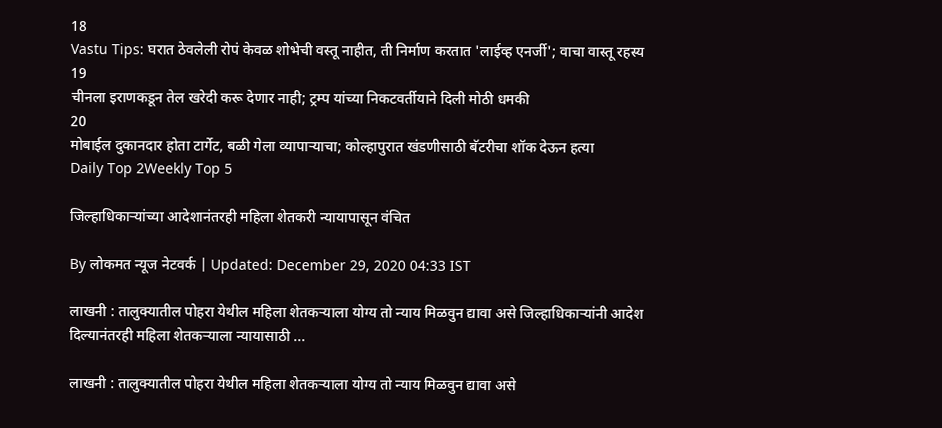18
Vastu Tips: घरात ठेवलेली रोपं केवळ शोभेची वस्तू नाहीत, ती निर्माण करतात 'लाईव्ह एनर्जी'; वाचा वास्तू रहस्य
19
चीनला इराणकडून तेल खरेदी करू देणार नाही; ट्रम्प यांच्या निकटवर्तीयाने दिली मोठी धमकी
20
मोबाईल दुकानदार होता टार्गेट, बळी गेला व्यापाऱ्याचा; कोल्हापुरात खंडणीसाठी बॅटरीचा शॉक देऊन हत्या
Daily Top 2Weekly Top 5

जिल्हाधिकाऱ्यांच्या आदेशानंतरही महिला शेतकरी न्यायापासून वंचित

By लोकमत न्यूज नेटवर्क | Updated: December 29, 2020 04:33 IST

लाखनी : तालुक्यातील पोहरा येथील महिला शेतकऱ्याला योग्य तो न्याय मिळवुन द्यावा असे जिल्हाधिकाऱ्यांनी आदेश दिल्यानंतरही महिला शेतकऱ्याला न्यायासाठी ...

लाखनी : तालुक्यातील पोहरा येथील महिला शेतकऱ्याला योग्य तो न्याय मिळवुन द्यावा असे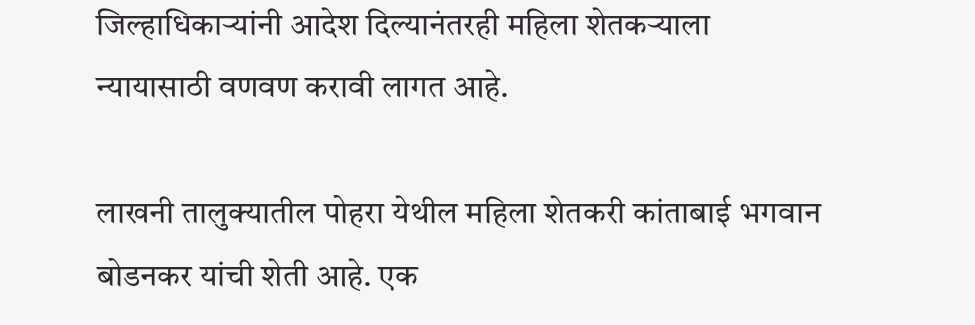जिल्हाधिकाऱ्यांनी आदेश दिल्यानंतरही महिला शेतकऱ्याला न्यायासाठी वणवण करावी लागत आहे.

लाखनी तालुक्यातील पोहरा येथील महिला शेतकरी कांताबाई भगवान बोडनकर यांची शेती आहे. एक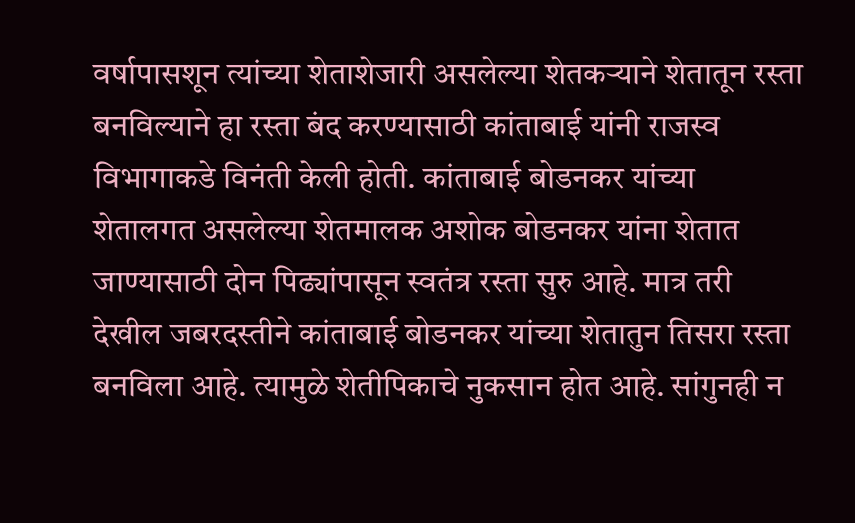वर्षापासशून त्यांच्या शेताशेजारी असलेल्या शेतकऱ्याने शेतातून रस्ता बनविल्याने हा रस्ता बंद करण्यासाठी कांताबाई यांनी राजस्व विभागाकडे विनंती केली होती. कांताबाई बोडनकर यांच्या शेतालगत असलेल्या शेतमालक अशोक बोडनकर यांना शेतात जाण्यासाठी दोन पिढ्यांपासून स्वतंत्र रस्ता सुरु आहे. मात्र तरी देखील जबरदस्तीने कांताबाई बोडनकर यांच्या शेतातुन तिसरा रस्ता बनविला आहे. त्यामुळे शेतीपिकाचे नुकसान होत आहे. सांगुनही न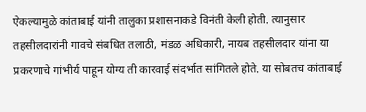ऐकल्यामुळे कांताबाई यांनी तालुका प्रशासनाकडे विनंती केली होती. त्यानुसार तहसीलदारांनी गावचे संबधित तलाठी, मंडळ अधिकारी, नायब तहसीलदार यांना या प्रकरणाचे गांभीर्य पाहून योग्य ती कारवाई संदर्भात सांगितले होते. या सोबतच कांताबाई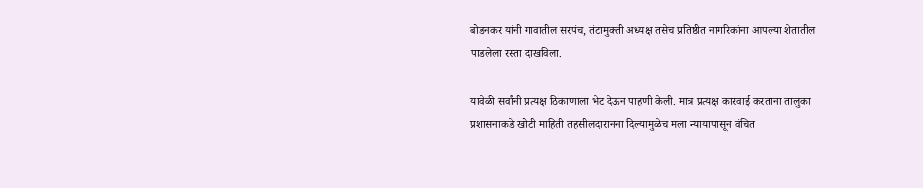बोडनकर यांनी गावातील सरपंच, तंटामुक्ती अध्यक्ष तसेच प्रतिष्ठीत नागरिकांना आपल्या शेतातील पाडलेला रस्ता दाखविला.

यावेळी सर्वांनी प्रत्यक्ष ठिकाणाला भेट देऊन पाहणी केली. मात्र प्रत्यक्ष कारवाई करताना तालुका प्रशासनाकडे खोटी माहिती तहसीलदारानना दिल्यामुळेच मला न्यायापासून वंचित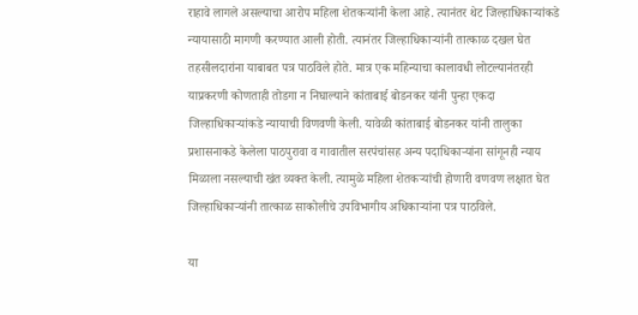राहावे लागले असल्याचा आरोप महिला शेतकऱ्यांनी केला आहे. त्यानंतर थेट जिल्हाधिकाऱ्यांकडे न्यायासाठी मागणी करण्यात आली होती. त्यानंतर जिल्हाधिकाऱ्यांनी तात्काळ दखल घेत तहसीलदारांना याबाबत पत्र पाठविले होते. मात्र एक महिन्याचा कालावधी लोटल्यानंतरही याप्रकरणी कोणताही तोडगा न निघाल्याने कांताबाई बोडनकर यांनी पुन्हा एकदा जिल्हाधिकाऱ्यांकडे न्यायाची विणवणी केली. यावेळी कांताबाई बोडनकर यांनी तालुका प्रशासनाकडे केलेला पाठपुरावा व गावातील सरपंचांसह अन्य पदाधिकाऱ्यांना सांगूनही न्याय मिळाला नसल्याची खंत व्यक्त केली. त्यामुळे महिला शेतकऱ्यांची होणारी वणवण लक्षात घेत जिल्हाधिकाऱ्यांनी तात्काळ साकोलीचे उपविभागीय अधिकाऱ्यांना पत्र पाठविले.

या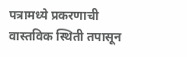पत्रामध्ये प्रकरणाची वास्तविक स्थिती तपासून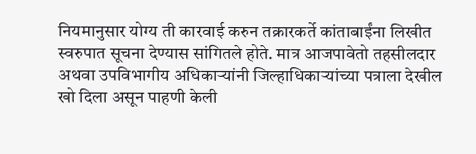नियमानुसार योग्य ती कारवाई करुन तक्रारकर्ते कांताबाईंना लिखीत स्वरुपात सूचना देण्यास सांगितले होते. मात्र आजपावेतो तहसीलदार अथवा उपविभागीय अधिकाऱ्यांनी जिल्हाधिकाऱ्यांच्या पत्राला देखील खो दिला असून पाहणी केली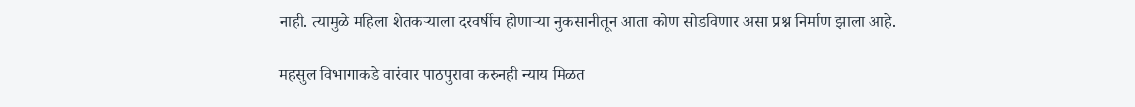नाही. त्यामुळे महिला शेतकऱ्याला दरवर्षीच होणाऱ्या नुकसानीतून आता कोण सोडविणार असा प्रश्न निर्माण झाला आहे.

महसुल विभागाकडे वारंवार पाठपुरावा करुनही न्याय मिळत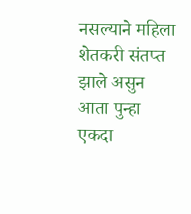नसल्याने महिला शेतकरी संतप्त झाले असुन आता पुन्हा एकदा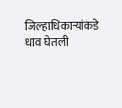जिल्हाधिकाऱ्यांकडे धाव घेतली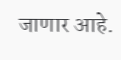जाणार आहे.